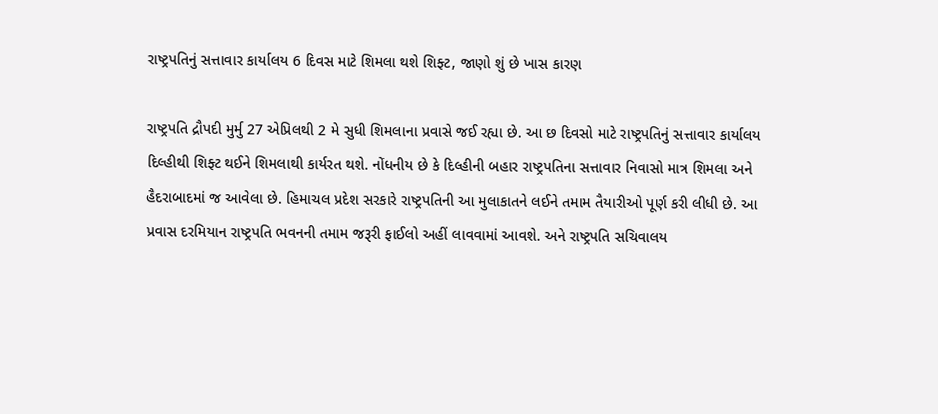રાષ્ટ્રપતિનું સત્તાવાર કાર્યાલય 6 દિવસ માટે શિમલા થશે શિફ્ટ, જાણો શું છે ખાસ કારણ

રાષ્ટ્રપતિ દ્રૌપદી મુર્મુ 27 એપ્રિલથી 2 મે સુધી શિમલાના પ્રવાસે જઈ રહ્યા છે. આ છ દિવસો માટે રાષ્ટ્રપતિનું સત્તાવાર કાર્યાલય દિલ્હીથી શિફ્ટ થઈને શિમલાથી કાર્યરત થશે. નોંધનીય છે કે દિલ્હીની બહાર રાષ્ટ્રપતિના સત્તાવાર નિવાસો માત્ર શિમલા અને હૈદરાબાદમાં જ આવેલા છે. હિમાચલ પ્રદેશ સરકારે રાષ્ટ્રપતિની આ મુલાકાતને લઈને તમામ તૈયારીઓ પૂર્ણ કરી લીધી છે. આ પ્રવાસ દરમિયાન રાષ્ટ્રપતિ ભવનની તમામ જરૂરી ફાઈલો અહીં લાવવામાં આવશે. અને રાષ્ટ્રપતિ સચિવાલય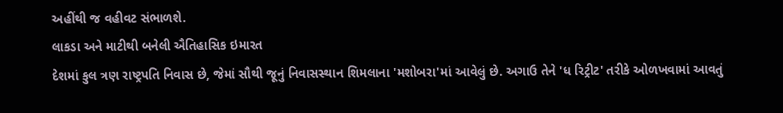અહીંથી જ વહીવટ સંભાળશે.
લાકડા અને માટીથી બનેલી ઐતિહાસિક ઇમારત
દેશમાં કુલ ત્રણ રાષ્ટ્રપતિ નિવાસ છે, જેમાં સૌથી જૂનું નિવાસસ્થાન શિમલાના 'મશોબરા'માં આવેલું છે. અગાઉ તેને 'ધ રિટ્રીટ' તરીકે ઓળખવામાં આવતું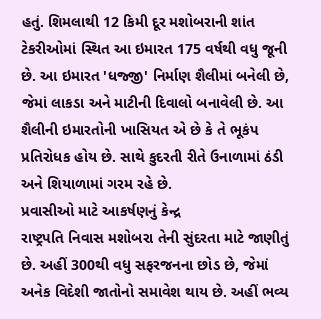હતું. શિમલાથી 12 કિમી દૂર મશોબરાની શાંત ટેકરીઓમાં સ્થિત આ ઇમારત 175 વર્ષથી વધુ જૂની છે. આ ઇમારત 'ધજ્જી' નિર્માણ શૈલીમાં બનેલી છે, જેમાં લાકડા અને માટીની દિવાલો બનાવેલી છે. આ શૈલીની ઇમારતોની ખાસિયત એ છે કે તે ભૂકંપ પ્રતિરોધક હોય છે. સાથે કુદરતી રીતે ઉનાળામાં ઠંડી અને શિયાળામાં ગરમ રહે છે.
પ્રવાસીઓ માટે આકર્ષણનું કેન્દ્ર
રાષ્ટ્રપતિ નિવાસ મશોબરા તેની સુંદરતા માટે જાણીતું છે. અહીં 300થી વધુ સફરજનના છોડ છે, જેમાં અનેક વિદેશી જાતોનો સમાવેશ થાય છે. અહીં ભવ્ય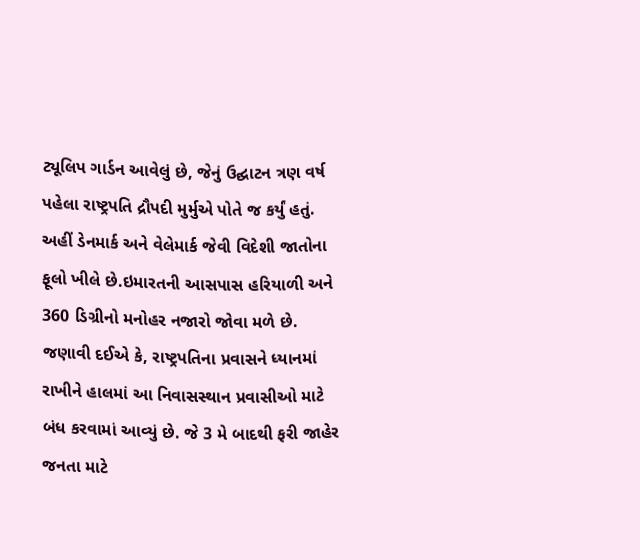ટ્યૂલિપ ગાર્ડન આવેલું છે, જેનું ઉદ્ઘાટન ત્રણ વર્ષ પહેલા રાષ્ટ્રપતિ દ્રૌપદી મુર્મુએ પોતે જ કર્યું હતું. અહીં ડેનમાર્ક અને વેલેમાર્ક જેવી વિદેશી જાતોના ફૂલો ખીલે છે.ઇમારતની આસપાસ હરિયાળી અને 360 ડિગ્રીનો મનોહર નજારો જોવા મળે છે.
જણાવી દઈએ કે, રાષ્ટ્રપતિના પ્રવાસને ધ્યાનમાં રાખીને હાલમાં આ નિવાસસ્થાન પ્રવાસીઓ માટે બંધ કરવામાં આવ્યું છે. જે 3 મે બાદથી ફરી જાહેર જનતા માટે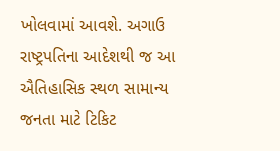ખોલવામાં આવશે. અગાઉ રાષ્ટ્રપતિના આદેશથી જ આ ઐતિહાસિક સ્થળ સામાન્ય જનતા માટે ટિકિટ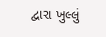દ્વારા ખુલ્લું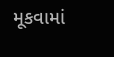મૂકવામાં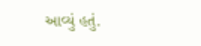આવ્યું હતું.